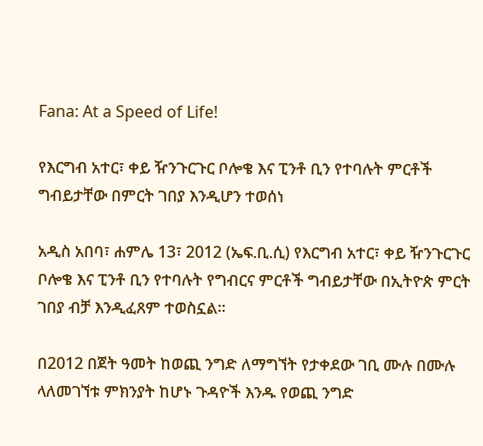Fana: At a Speed of Life!

የእርግብ አተር፣ ቀይ ዥንጉርጉር ቦሎቄ እና ፒንቶ ቢን የተባሉት ምርቶች ግብይታቸው በምርት ገበያ እንዲሆን ተወሰነ

አዲስ አበባ፣ ሐምሌ 13፣ 2012 (ኤፍ.ቢ.ሲ) የእርግብ አተር፣ ቀይ ዥንጉርጉር ቦሎቄ እና ፒንቶ ቢን የተባሉት የግብርና ምርቶች ግብይታቸው በኢትዮጵ ምርት ገበያ ብቻ እንዲፈጸም ተወስኗል፡፡

በ2012 በጀት ዓመት ከወጪ ንግድ ለማግኘት የታቀደው ገቢ ሙሉ በሙሉ ላለመገኘቱ ምክንያት ከሆኑ ጉዳዮች እንዱ የወጪ ንግድ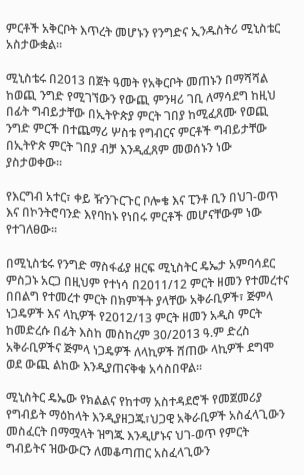ምርቶች አቅርቦት እጥረት መሆኑን የንግድና ኢንዱስትሪ ሚኒስቴር አስታውቋል።

ሚኒስቴሩ በ2013 በጀት ዓመት የአቅርቦት መጠኑን በማሻሻል ከወጪ ንግድ የሚገኘውን የውጪ ምንዛሪ ገቢ ለማሳደግ ከዚህ በፊት ግብይታቸው በኢትዮጵያ ምርት ገበያ ከሚፈጸሙ የወጪ ንግድ ምርች በተጨማሪ ሦስቱ የግብርና ምርቶች ግብይታቸው በኢትዮጵ ምርት ገበያ ብቻ እንዲፈጸም መወሰኑን ነው ያስታወቀው።

የእርግብ አተር፣ ቀይ ዥንጉርጉር ቦሎቄ እና ፒንቶ ቢን በህገ-ወጥ እና በኮንትሮባንድ እየባከኑ የነበሩ ምርቶች መሆናቸውም ነው የተገለፀው።

በሚኒስቴሩ የንግድ ማስፋፊያ ዘርፍ ሚኒስትር ዴኤታ አምባሳደር ምስጋኑ አርጋ በዚህም የተነሳ በ2011/12 ምርት ዘመን የተመረተና በበልግ የተመረተ ምርት በክምችት ያላቸው አቅራቢዎች፣ ጅምላ ነጋዴዎች እና ላኪዎች የ2012/13 ምርት ዘመን አዲስ ምርት ከመድረሱ በፊት እስከ መስከረም 30/2013 ዓ.ም ድረስ አቅራቢዎችና ጅምላ ነጋዴዎች ለላኪዎች ሸጠው ላኪዎች ደግሞ ወደ ውጪ ልከው እንዲያጠናቅቁ አሳስበዋል፡፡

ሚኒስትር ዴኤው የክልልና የከተማ አስተዳደሮች የመጀመሪያ የግብይት ማዕከላት እንዲያዘጋጁ፣ህጋዊ አቅራቢዎች አስፈላጊውን መስፈርት በማሟላት ዝግጁ እንዲሆኑና ህገ-ወጥ የምርት ግብይትና ዝውውርን ለመቆጣጠር አስፈላጊውን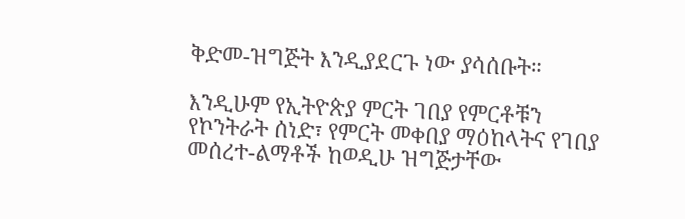ቅድመ-ዝግጅት እንዲያደርጉ ነው ያሳሰቡት።

እንዲሁም የኢትዮጵያ ምርት ገበያ የምርቶቹን የኮንትራት ሰነድ፣ የምርት መቀበያ ማዕከላትና የገበያ መሰረተ-ልማቶች ከወዲሁ ዝግጅታቸው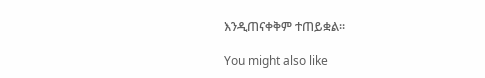እንዲጠናቀቅም ተጠይቋል።

You might also like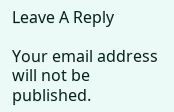Leave A Reply

Your email address will not be published.